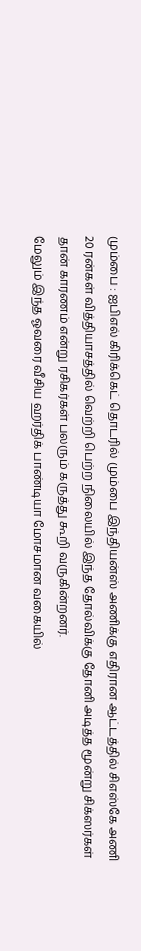மும்பை : ஐபிஎல் கிரிக்கெட் தொடரில் மும்பை இந்தியன்ஸ் அணிக்கு எதிரான ஆட்டத்தில் சிஎஸ்கே அணி 20 ரன்கள் வித்தியாசத்தில் வெற்றி பெற்ற நிலையில் இந்த தோல்விக்கு தோனி அடித்த மூன்று சிக்ஸர்கள் தான் காரணம் என்று ரசிகர்கள் பலரும் கருத்து கூறி வருகின்றனர்.
மேலும் இந்த ஓவரை வீசிய ஹர்திக் பாண்டியா மோசமான வகையில்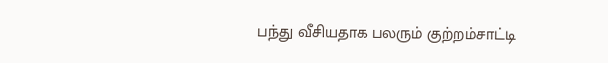பந்து வீசியதாக பலரும் குற்றம்சாட்டி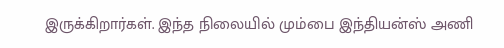இருக்கிறார்கள். இந்த நிலையில் மும்பை இந்தியன்ஸ் அணி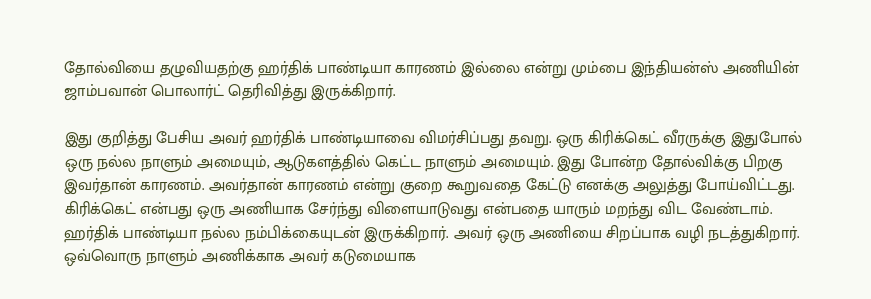தோல்வியை தழுவியதற்கு ஹர்திக் பாண்டியா காரணம் இல்லை என்று மும்பை இந்தியன்ஸ் அணியின் ஜாம்பவான் பொலார்ட் தெரிவித்து இருக்கிறார்.

இது குறித்து பேசிய அவர் ஹர்திக் பாண்டியாவை விமர்சிப்பது தவறு. ஒரு கிரிக்கெட் வீரருக்கு இதுபோல் ஒரு நல்ல நாளும் அமையும், ஆடுகளத்தில் கெட்ட நாளும் அமையும். இது போன்ற தோல்விக்கு பிறகு இவர்தான் காரணம். அவர்தான் காரணம் என்று குறை கூறுவதை கேட்டு எனக்கு அலுத்து போய்விட்டது. கிரிக்கெட் என்பது ஒரு அணியாக சேர்ந்து விளையாடுவது என்பதை யாரும் மறந்து விட வேண்டாம்.
ஹர்திக் பாண்டியா நல்ல நம்பிக்கையுடன் இருக்கிறார். அவர் ஒரு அணியை சிறப்பாக வழி நடத்துகிறார். ஒவ்வொரு நாளும் அணிக்காக அவர் கடுமையாக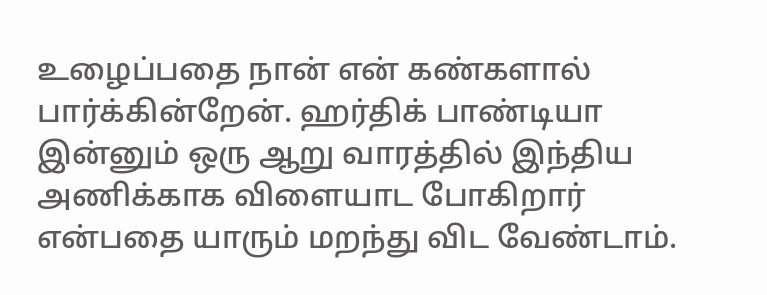உழைப்பதை நான் என் கண்களால் பார்க்கின்றேன். ஹர்திக் பாண்டியா இன்னும் ஒரு ஆறு வாரத்தில் இந்திய அணிக்காக விளையாட போகிறார் என்பதை யாரும் மறந்து விட வேண்டாம்.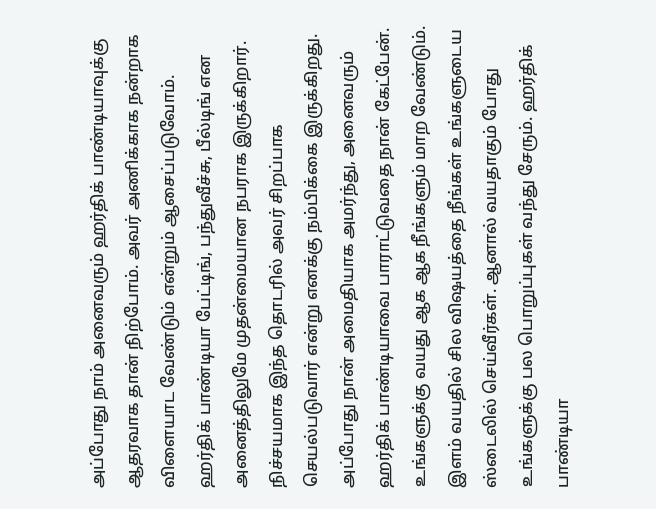அப்போது நாம் அனைவரும் ஹர்திக் பாண்டியாவுக்கு ஆதரவாக தான் நிற்போம். அவர் அணிக்காக நன்றாக விளையாட வேண்டும் என்றும் ஆசைப்படுவோம். ஹர்திக் பாண்டியா பேட்டிங், பந்துவீச்சு, பீல்டிங் என அனைத்திலுமே முதன்மையான நபராக இருக்கிறார். நிச்சயமாக இந்த தொடரில் அவர் சிறப்பாக செயல்படுவார் என்று எனக்கு நம்பிக்கை இருக்கிறது.
அப்போது நான் அமைதியாக அமர்ந்து, அனைவரும் ஹர்திக் பாண்டியாவை பாராட்டுவதை நான் கேட்பேன். உங்களுக்கு வயது ஆக ஆக நீங்களும் மாற வேண்டும். இளம் வயதில் சில விஷயத்தை நீங்கள் உங்களுடைய ஸ்டைலில் செய்வீர்கள். ஆனால் வயதாகும் போது உங்களுக்கு பல பொறுப்புகள் வந்து சேரும். ஹர்திக் பாண்டியா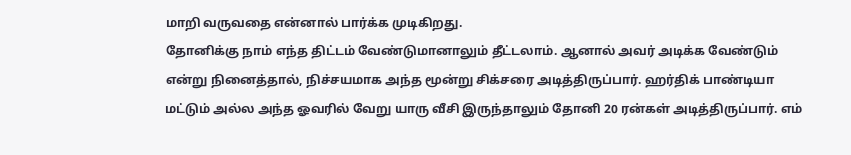மாறி வருவதை என்னால் பார்க்க முடிகிறது.
தோனிக்கு நாம் எந்த திட்டம் வேண்டுமானாலும் தீட்டலாம். ஆனால் அவர் அடிக்க வேண்டும் என்று நினைத்தால், நிச்சயமாக அந்த மூன்று சிக்சரை அடித்திருப்பார். ஹர்திக் பாண்டியா மட்டும் அல்ல அந்த ஓவரில் வேறு யாரு வீசி இருந்தாலும் தோனி 20 ரன்கள் அடித்திருப்பார். எம்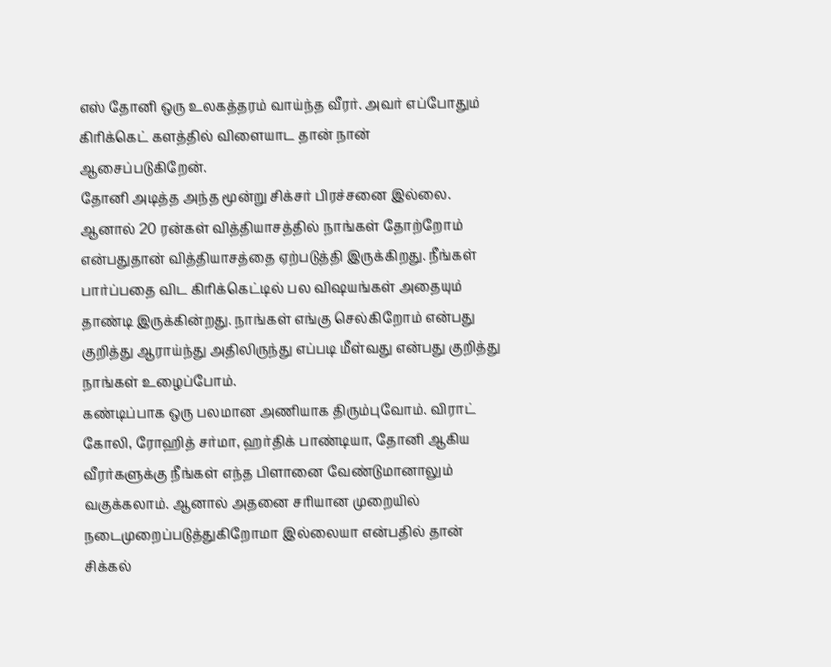எஸ் தோனி ஒரு உலகத்தரம் வாய்ந்த வீரர். அவர் எப்போதும் கிரிக்கெட் களத்தில் விளையாட தான் நான் ஆசைப்படுகிறேன்.
தோனி அடித்த அந்த மூன்று சிக்சர் பிரச்சனை இல்லை. ஆனால் 20 ரன்கள் வித்தியாசத்தில் நாங்கள் தோற்றோம் என்பதுதான் வித்தியாசத்தை ஏற்படுத்தி இருக்கிறது. நீங்கள் பார்ப்பதை விட கிரிக்கெட்டில் பல விஷயங்கள் அதையும் தாண்டி இருக்கின்றது. நாங்கள் எங்கு செல்கிறோம் என்பது குறித்து ஆராய்ந்து அதிலிருந்து எப்படி மீள்வது என்பது குறித்து நாங்கள் உழைப்போம்.
கண்டிப்பாக ஒரு பலமான அணியாக திரும்புவோம். விராட் கோலி, ரோஹித் சர்மா, ஹர்திக் பாண்டியா, தோனி ஆகிய வீரர்களுக்கு நீங்கள் எந்த பிளானை வேண்டுமானாலும் வகுக்கலாம். ஆனால் அதனை சரியான முறையில் நடைமுறைப்படுத்துகிறோமா இல்லையா என்பதில் தான் சிக்கல்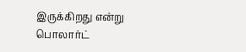இருக்கிறது என்று பொலார்ட்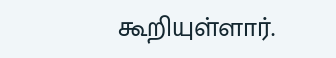கூறியுள்ளார்.